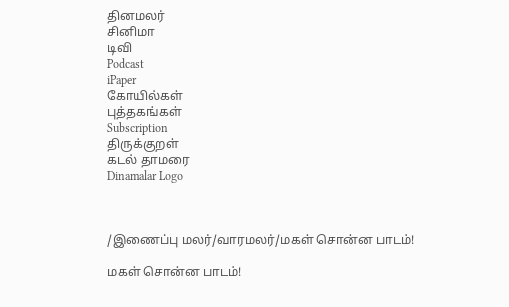தினமலர்
சினிமா
டிவி
Podcast
iPaper
கோயில்கள்
புத்தகங்கள்
Subscription
திருக்குறள்
கடல் தாமரை
Dinamalar Logo



/இணைப்பு மலர்/வாரமலர்/மகள் சொன்ன பாடம்!

மகள் சொன்ன பாடம்!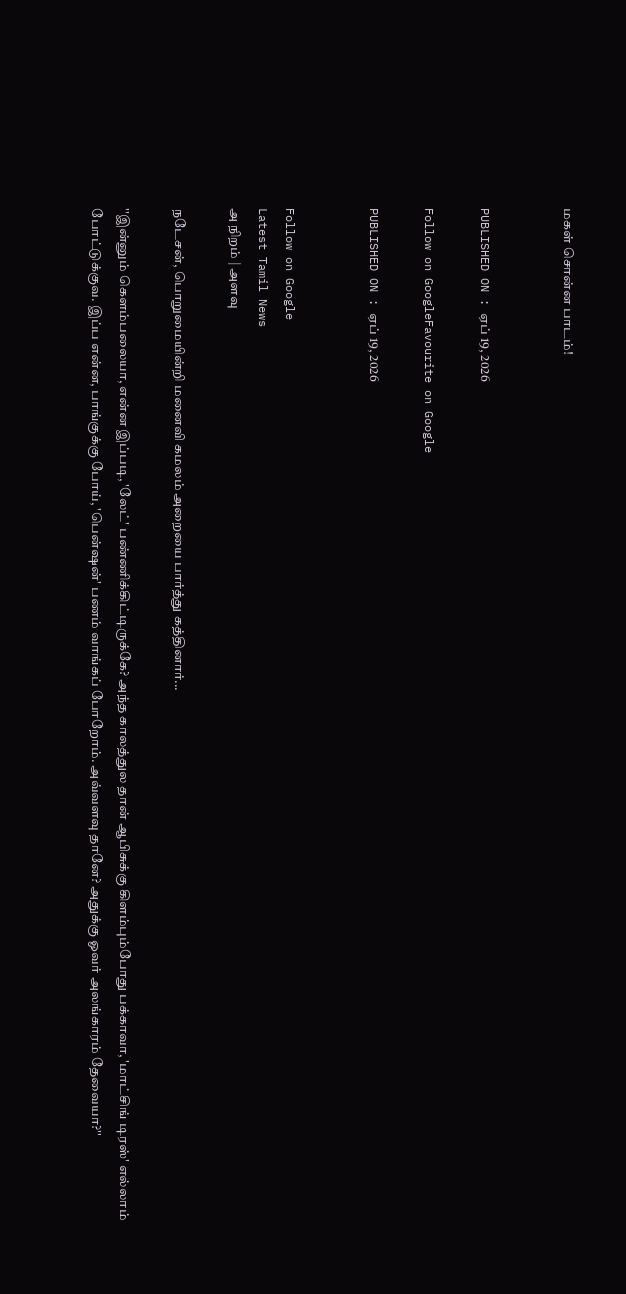மகள் சொன்ன பாடம்!


PUBLISHED ON : ஏப் 19, 2026

Follow on GoogleFavourite on Google

PUBLISHED ON : ஏப் 19, 2026


Follow on Google
Latest Tamil News
அ நிறம் | அளவு

நடேசன், பொறுமையின்றி மனைவி கமலம் அறையை பார்த்து கத்தினார்...

''இன்னும் கெளம்பலையா, என்ன இப்படி, 'லேட்' பண்ணிக்கிட்டிருக்கே? அந்த காலத்துல தான் ஆபிசுக்கு கிளம்பும்போது பக்காவா, 'மாட்சிங் டிரஸ்' எல்லாம் போட்டுக்குவ. இப்ப என்ன, பாங்குக்கு போய், 'பென்ஷன்' பணம் வாங்கப் போறோம். அவ்வளவு தானே? அதுக்கு ஓவர் அலங்காரம் தேவையா?''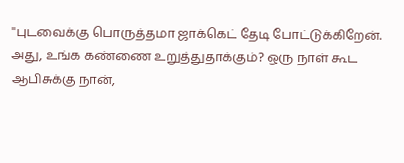''புடவைக்கு பொருத்தமா ஜாக்கெட் தேடி போட்டுக்கிறேன். அது, உங்க கண்ணை உறுத்துதாக்கும்? ஒரு நாள் கூட ஆபிசுக்கு நான்,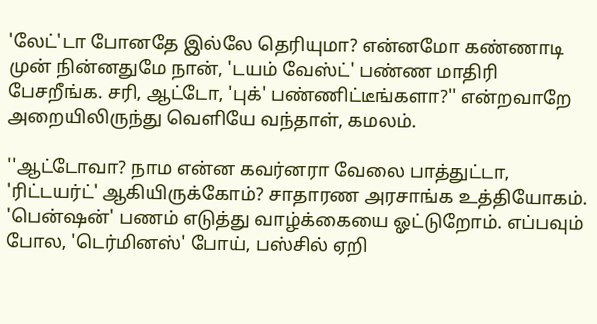'லேட்'டா போனதே இல்லே தெரியுமா? என்னமோ கண்ணாடி முன் நின்னதுமே நான், 'டயம் வேஸ்ட்' பண்ண மாதிரி பேசறீங்க. சரி, ஆட்டோ, 'புக்' பண்ணிட்டீங்களா?'' என்றவாறே அறையிலிருந்து வெளியே வந்தாள், கமலம்.

''ஆட்டோவா? நாம என்ன கவர்னரா வேலை பாத்துட்டா, 'ரிட்டயர்ட்' ஆகியிருக்கோம்? சாதாரண அரசாங்க உத்தியோகம். 'பென்ஷன்' பணம் எடுத்து வாழ்க்கையை ஓட்டுறோம். எப்பவும் போல, 'டெர்மினஸ்' போய், பஸ்சில் ஏறி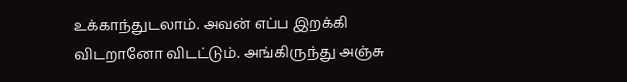உக்காந்துடலாம். அவன் எப்ப இறக்கி விடறானோ விடட்டும். அங்கிருந்து அஞ்சு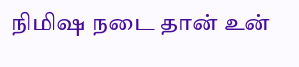நிமிஷ நடை தான் உன்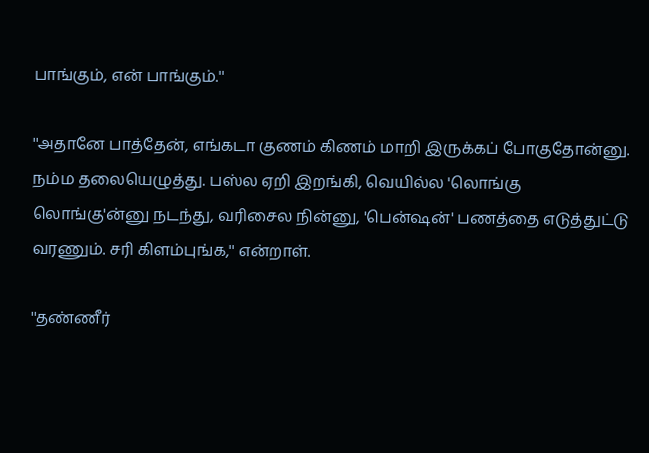பாங்கும், என் பாங்கும்.''

''அதானே பாத்தேன், எங்கடா குணம் கிணம் மாறி இருக்கப் போகுதோன்னு. நம்ம தலையெழுத்து. பஸ்ல ஏறி இறங்கி, வெயில்ல 'லொங்கு லொங்கு'ன்னு நடந்து, வரிசைல நின்னு, 'பென்ஷன்' பணத்தை எடுத்துட்டு வரணும். சரி கிளம்புங்க,'' என்றாள்.

''தண்ணீர்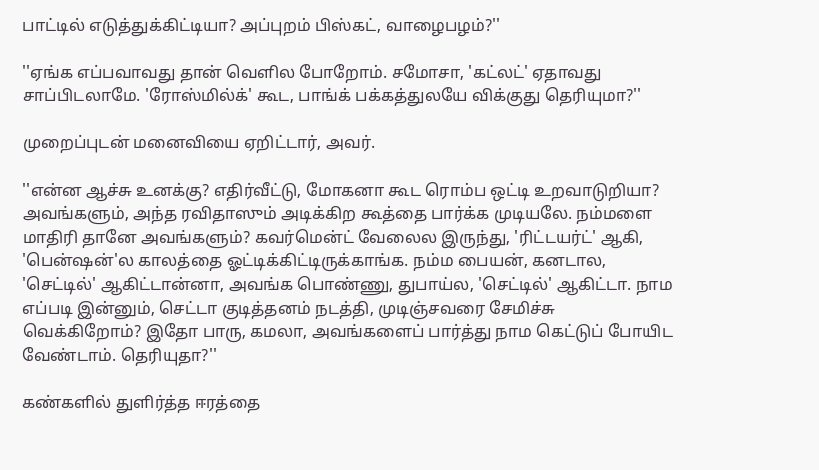பாட்டில் எடுத்துக்கிட்டியா? அப்புறம் பிஸ்கட், வாழைபழம்?''

''ஏங்க எப்பவாவது தான் வெளில போறோம். சமோசா, 'கட்லட்' ஏதாவது சாப்பிடலாமே. 'ரோஸ்மில்க்' கூட, பாங்க் பக்கத்துலயே விக்குது தெரியுமா?''

முறைப்புடன் மனைவியை ஏறிட்டார், அவர்.

''என்ன ஆச்சு உனக்கு? எதிர்வீட்டு, மோகனா கூட ரொம்ப ஒட்டி உறவாடுறியா? அவங்களும், அந்த ரவிதாஸும் அடிக்கிற கூத்தை பார்க்க முடியலே. நம்மளை மாதிரி தானே அவங்களும்? கவர்மென்ட் வேலைல இருந்து, 'ரிட்டயர்ட்' ஆகி, 'பென்ஷன்'ல காலத்தை ஓட்டிக்கிட்டிருக்காங்க. நம்ம பையன், கனடால, 'செட்டில்' ஆகிட்டான்னா, அவங்க பொண்ணு, துபாய்ல, 'செட்டில்' ஆகிட்டா. நாம எப்படி இன்னும், செட்டா குடித்தனம் நடத்தி, முடிஞ்சவரை சேமிச்சு வெக்கிறோம்? இதோ பாரு, கமலா, அவங்களைப் பார்த்து நாம கெட்டுப் போயிட வேண்டாம். தெரியுதா?''

கண்களில் துளிர்த்த ஈரத்தை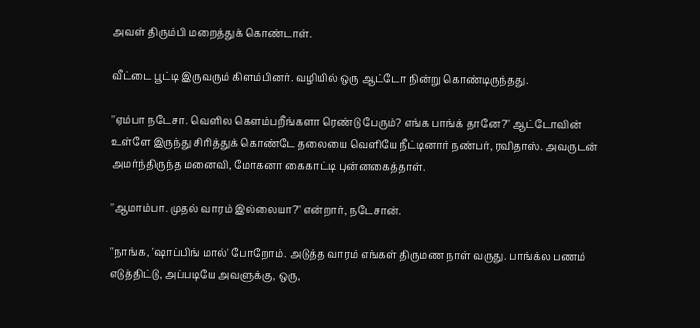அவள் திரும்பி மறைத்துக் கொண்டாள்.

வீட்டை பூட்டி இருவரும் கிளம்பினர். வழியில் ஒரு ஆட்டோ நின்று கொண்டிருந்தது.

''ஏம்பா நடேசா. வெளில கெளம்பறீங்களா ரெண்டு பேரும்? எங்க பாங்க் தானே?'' ஆட்டோவின் உள்ளே இருந்து சிரித்துக் கொண்டே தலையை வெளியே நீட்டினார் நண்பர், ரவிதாஸ். அவருடன் அமர்ந்திருந்த மனைவி, மோகனா கைகாட்டி புன்னகைத்தாள்.

''ஆமாம்பா. முதல் வாரம் இல்லையா?'' என்றார், நடேசான்.

''நாங்க, 'ஷாப்பிங் மால்' போறோம். அடுத்த வாரம் எங்கள் திருமண நாள் வருது. பாங்க்ல பணம் எடுத்திட்டு, அப்படியே அவளுக்கு, ஒரு,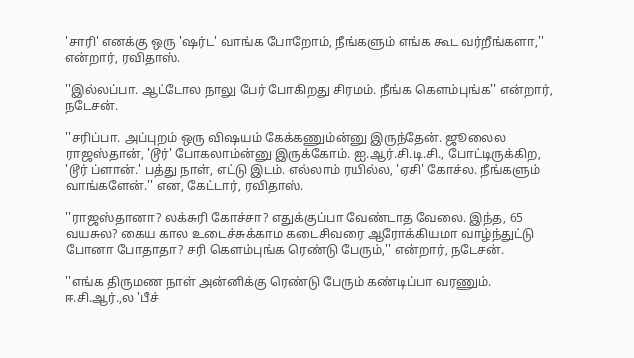'சாரி' எனக்கு ஒரு 'ஷர்ட' வாங்க போறோம், நீங்களும் எங்க கூட வர்றீங்களா,'' என்றார், ரவிதாஸ்.

''இல்லப்பா. ஆட்டோல நாலு பேர் போகிறது சிரமம். நீங்க கெளம்புங்க'' என்றார், நடேசன்.

''சரிப்பா. அப்புறம் ஒரு விஷயம் கேக்கணும்ன்னு இருந்தேன். ஜூலைல ராஜஸ்தான், 'டூர்' போகலாம்ன்னு இருக்கோம். ஐ.ஆர்.சி.டி.சி., போட்டிருக்கிற, 'டூர் ப்ளான்.' பத்து நாள், எட்டு இடம். எல்லாம் ரயில்ல, 'ஏசி' கோச்ல. நீங்களும் வாங்களேன்.'' என, கேட்டார், ரவிதாஸ்.

''ராஜஸ்தானா? லக்சுரி கோச்சா? எதுக்குப்பா வேண்டாத வேலை. இந்த, 65 வயசுல? கைய கால உடைச்சுக்காம கடைசிவரை ஆரோக்கியமா வாழ்ந்துட்டு போனா போதாதா? சரி கெளம்புங்க ரெண்டு பேரும்,'' என்றார், நடேசன்.

''எங்க திருமண நாள் அன்னிக்கு ரெண்டு பேரும் கண்டிப்பா வரணும். ஈ.சி.ஆர்.,ல 'பீச்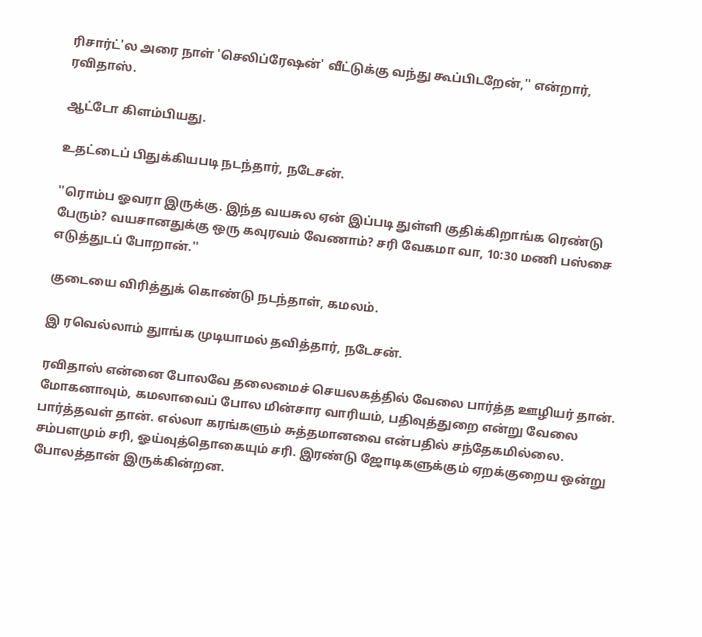ரிசார்ட்'ல அரை நாள் 'செலிப்ரேஷன்' வீட்டுக்கு வந்து கூப்பிடறேன்,'' என்றார், ரவிதாஸ்.

ஆட்டோ கிளம்பியது.

உதட்டைப் பிதுக்கியபடி நடந்தார், நடேசன்.

''ரொம்ப ஓவரா இருக்கு. இந்த வயசுல ஏன் இப்படி துள்ளி குதிக்கிறாங்க ரெண்டு பேரும்? வயசானதுக்கு ஒரு கவுரவம் வேணாம்? சரி வேகமா வா, 10:30 மணி பஸ்சை எடுத்துடப் போறான்.''

குடையை விரித்துக் கொண்டு நடந்தாள், கமலம்.

இ ரவெல்லாம் துாங்க முடியாமல் தவித்தார், நடேசன்.

ரவிதாஸ் என்னை போலவே தலைமைச் செயலகத்தில் வேலை பார்த்த ஊழியர் தான். மோகனாவும், கமலாவைப் போல மின்சார வாரியம், பதிவுத்துறை என்று வேலை பார்த்தவள் தான். எல்லா கரங்களும் சுத்தமானவை என்பதில் சந்தேகமில்லை. சம்பளமும் சரி, ஓய்வுத்தொகையும் சரி. இரண்டு ஜோடிகளுக்கும் ஏறக்குறைய ஒன்று போலத்தான் இருக்கின்றன.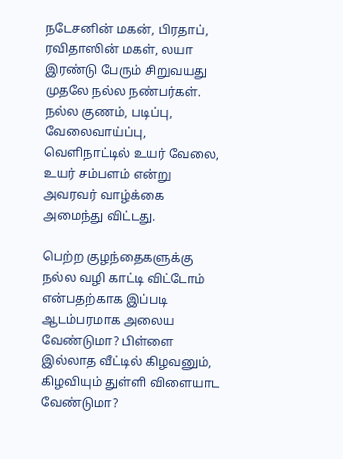நடேசனின் மகன், பிரதாப், ரவிதாஸின் மகள், லயா இரண்டு பேரும் சிறுவயது முதலே நல்ல நண்பர்கள். நல்ல குணம், படிப்பு, வேலைவாய்ப்பு, வெளிநாட்டில் உயர் வேலை, உயர் சம்பளம் என்று அவரவர் வாழ்க்கை அமைந்து விட்டது.

பெற்ற குழந்தைகளுக்கு நல்ல வழி காட்டி விட்டோம் என்பதற்காக இப்படி ஆடம்பரமாக அலைய வேண்டுமா? பிள்ளை இல்லாத வீட்டில் கிழவனும், கிழவியும் துள்ளி விளையாட வேண்டுமா?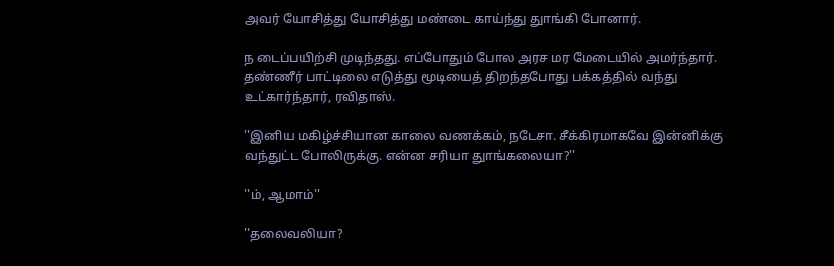அவர் யோசித்து யோசித்து மண்டை காய்ந்து துாங்கி போனார்.

ந டைப்பயிற்சி முடிந்தது. எப்போதும் போல அரச மர மேடையில் அமர்ந்தார். தண்ணீர் பாட்டிலை எடுத்து மூடியைத் திறந்தபோது பக்கத்தில் வந்து உட்கார்ந்தார், ரவிதாஸ்.

''இனிய மகிழ்ச்சியான காலை வணக்கம், நடேசா. சீக்கிரமாகவே இன்னிக்கு வந்துட்ட போலிருக்கு. என்ன சரியா துாங்கலையா?''

''ம், ஆமாம்''

''தலைவலியா?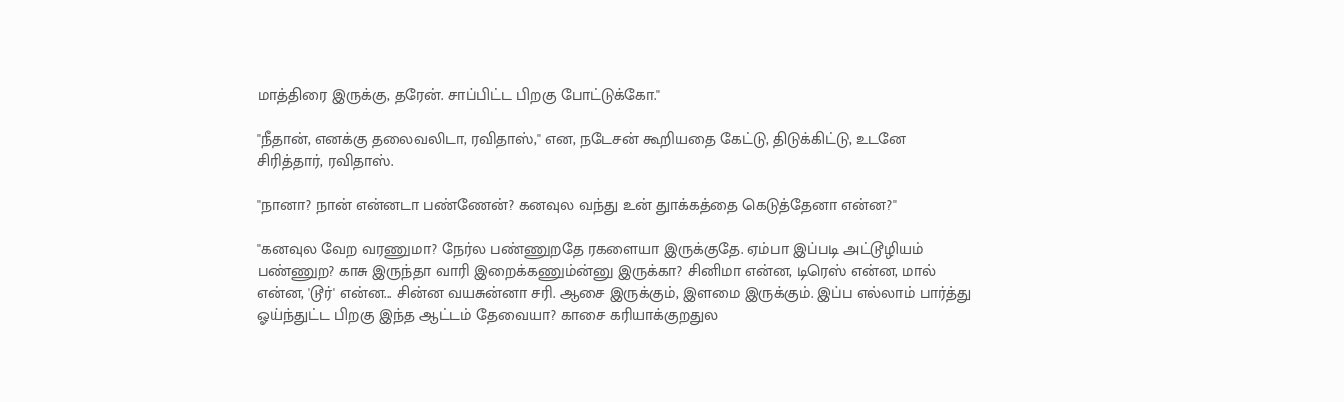மாத்திரை இருக்கு, தரேன். சாப்பிட்ட பிறகு போட்டுக்கோ.''

''நீதான், எனக்கு தலைவலிடா, ரவிதாஸ்,'' என, நடேசன் கூறியதை கேட்டு, திடுக்கிட்டு, உடனே சிரித்தார், ரவிதாஸ்.

''நானா? நான் என்னடா பண்ணேன்? கனவுல வந்து உன் துாக்கத்தை கெடுத்தேனா என்ன?''

''கனவுல வேற வரணுமா? நேர்ல பண்ணுறதே ரகளையா இருக்குதே. ஏம்பா இப்படி அட்டூழியம் பண்ணுற? காசு இருந்தா வாரி இறைக்கணும்ன்னு இருக்கா? சினிமா என்ன, டிரெஸ் என்ன, மால் என்ன, 'டூர்' என்ன... சின்ன வயசுன்னா சரி. ஆசை இருக்கும், இளமை இருக்கும். இப்ப எல்லாம் பார்த்து ஓய்ந்துட்ட பிறகு இந்த ஆட்டம் தேவையா? காசை கரியாக்குறதுல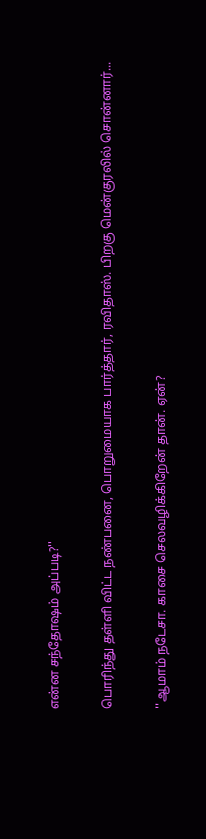என்ன சந்தோஷம் அப்படி?''

பொரிந்து தள்ளி விட்ட நண்பனை, பொறுமையாக பார்த்தார், ரவிதாஸ். பிறகு மென்குரலில் சொன்னார்...

''ஆமாம் நடேசா. காசை செலவழிக்கிறேன் தான். ஏன்?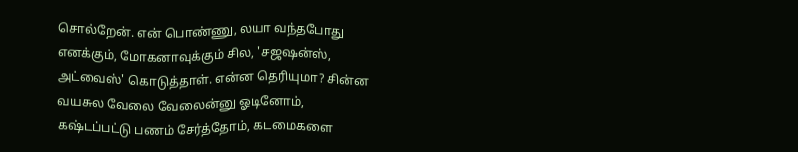சொல்றேன். என் பொண்ணு, லயா வந்தபோது எனக்கும், மோகனாவுக்கும் சில, 'சஜஷன்ஸ், அட்வைஸ்' கொடுத்தாள். என்ன தெரியுமா? சின்ன வயசுல வேலை வேலைன்னு ஓடினோம், கஷ்டப்பட்டு பணம் சேர்த்தோம், கடமைகளை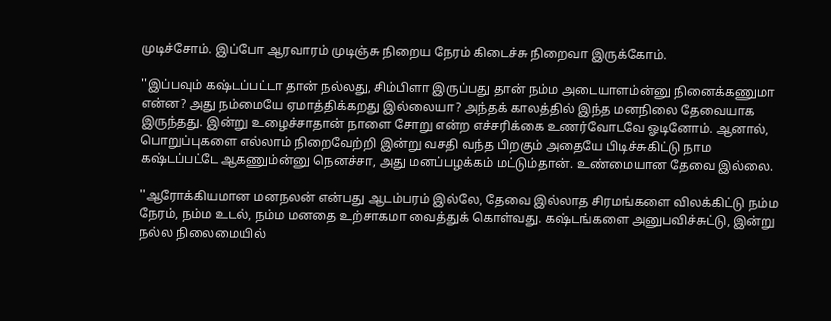முடிச்சோம். இப்போ ஆரவாரம் முடிஞ்சு நிறைய நேரம் கிடைச்சு நிறைவா இருக்கோம்.

''இப்பவும் கஷ்டப்பட்டா தான் நல்லது, சிம்பிளா இருப்பது தான் நம்ம அடையாளம்ன்னு நினைக்கணுமா என்ன? அது நம்மையே ஏமாத்திக்கறது இல்லையா? அந்தக் காலத்தில் இந்த மனநிலை தேவையாக இருந்தது. இன்று உழைச்சாதான் நாளை சோறு என்ற எச்சரிக்கை உணர்வோடவே ஓடினோம். ஆனால், பொறுப்புகளை எல்லாம் நிறைவேற்றி இன்று வசதி வந்த பிறகும் அதையே பிடிச்சுகிட்டு நாம கஷ்டப்பட்டே ஆகணும்ன்னு நெனச்சா, அது மனப்பழக்கம் மட்டும்தான். உண்மையான தேவை இல்லை.

''ஆரோக்கியமான மனநலன் என்பது ஆடம்பரம் இல்லே, தேவை இல்லாத சிரமங்களை விலக்கிட்டு நம்ம நேரம், நம்ம உடல், நம்ம மனதை உற்சாகமா வைத்துக் கொள்வது. கஷ்டங்களை அனுபவிச்சுட்டு, இன்று நல்ல நிலைமையில்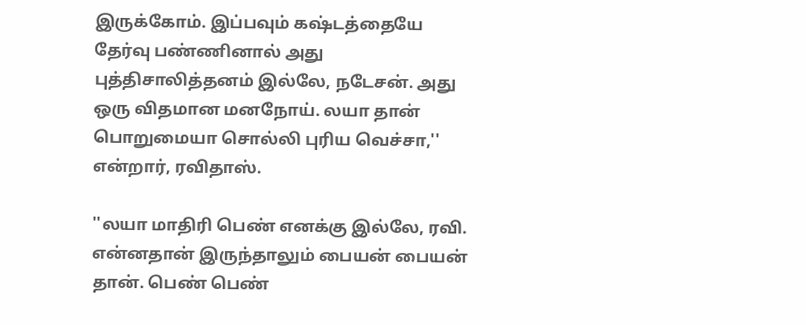இருக்கோம். இப்பவும் கஷ்டத்தையே தேர்வு பண்ணினால் அது புத்திசாலித்தனம் இல்லே, நடேசன். அது ஒரு விதமான மனநோய். லயா தான் பொறுமையா சொல்லி புரிய வெச்சா,'' என்றார், ரவிதாஸ்.

''லயா மாதிரி பெண் எனக்கு இல்லே, ரவி. என்னதான் இருந்தாலும் பையன் பையன் தான். பெண் பெண்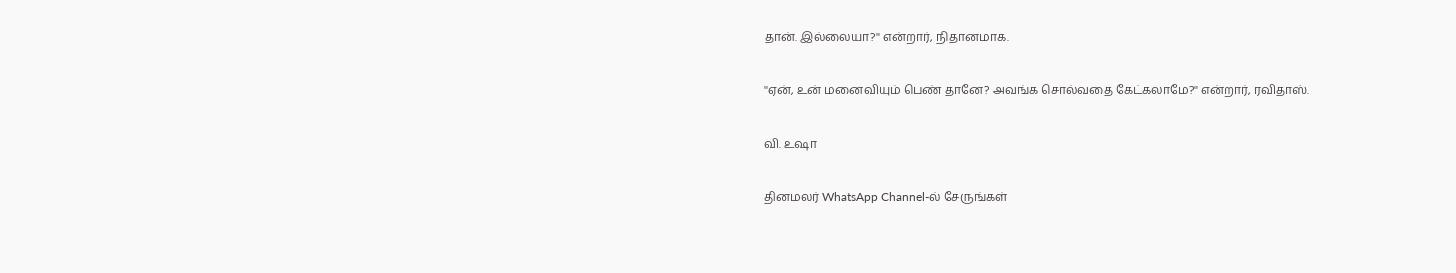தான். இல்லையா?'' என்றார், நிதானமாக.

''ஏன், உன் மனைவியும் பெண் தானே? அவங்க சொல்வதை கேட்கலாமே?'' என்றார், ரவிதாஸ்.

வி. உஷா

தினமலர் WhatsApp Channel-ல் சேருங்கள்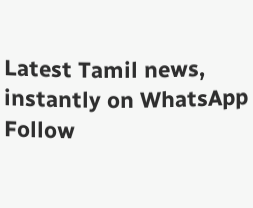Latest Tamil news, instantly on WhatsApp
Follow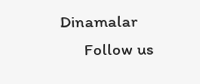Dinamalar
      Follow us